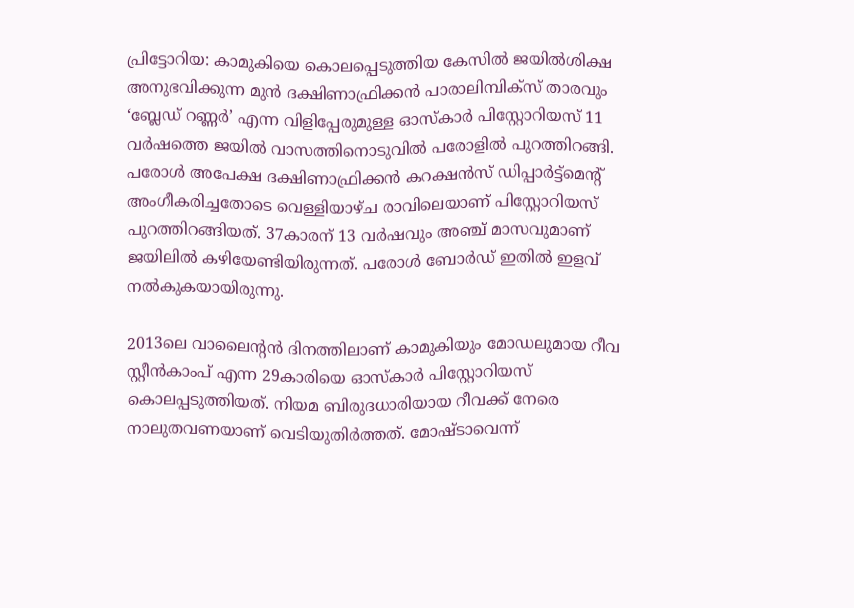പ്രിട്ടോറിയ: കാമുകിയെ കൊലപ്പെടുത്തിയ കേസില്‍ ജയില്‍ശിക്ഷ അനുഭവിക്കുന്ന മുന്‍ ദക്ഷിണാഫ്രിക്കന്‍ പാരാലിമ്പിക്‌സ് താരവും ‘ബ്ലേഡ് റണ്ണര്‍’ എന്ന വിളിപ്പേരുമുള്ള ഓസ്‌കാര്‍ പിസ്റ്റോറിയസ് 11 വര്‍ഷത്തെ ജയില്‍ വാസത്തിനൊടുവില്‍ പരോളില്‍ പുറത്തിറങ്ങി. പരോള്‍ അപേക്ഷ ദക്ഷിണാഫ്രിക്കന്‍ കറക്ഷന്‍സ് ഡിപ്പാര്‍ട്ട്‌മെന്റ് അംഗീകരിച്ചതോടെ വെള്ളിയാഴ്ച രാവിലെയാണ് പിസ്റ്റോറിയസ് പുറത്തിറങ്ങിയത്. 37കാരന് 13 വര്‍ഷവും അഞ്ച് മാസവുമാണ് ജയിലില്‍ കഴിയേണ്ടിയിരുന്നത്. പരോള്‍ ബോര്‍ഡ് ഇതില്‍ ഇളവ് നല്‍കുകയായിരുന്നു.

2013ലെ വാലൈന്റന്‍ ദിനത്തിലാണ് കാമുകിയും മോഡലുമായ റീവ സ്റ്റീന്‍കാംപ് എന്ന 29കാരിയെ ഓസ്‌കാര്‍ പിസ്റ്റോറിയസ് കൊലപ്പടുത്തിയത്. നിയമ ബിരുദധാരിയായ റീവക്ക് നേരെ നാലുതവണയാണ് വെടിയുതിര്‍ത്തത്. മോഷ്ടാവെന്ന്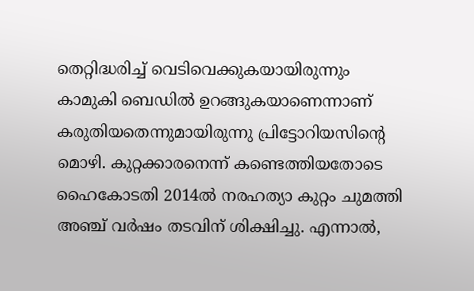തെറ്റിദ്ധരിച്ച് വെടിവെക്കുകയായിരുന്നും കാമുകി ബെഡില്‍ ഉറങ്ങുകയാണെന്നാണ് കരുതിയതെന്നുമായിരുന്നു പ്രിട്ടോറിയസിന്റെ മൊഴി. കുറ്റക്കാരനെന്ന് കണ്ടെത്തിയതോടെ ഹൈകോടതി 2014ല്‍ നരഹത്യാ കുറ്റം ചുമത്തി അഞ്ച് വര്‍ഷം തടവിന് ശിക്ഷിച്ചു. എന്നാല്‍,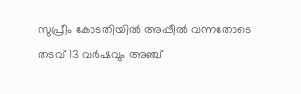സുപ്രീം കോടതിയില്‍ അപ്പീല്‍ വന്നതോടെ തടവ് 13 വര്‍ഷവും അഞ്ച്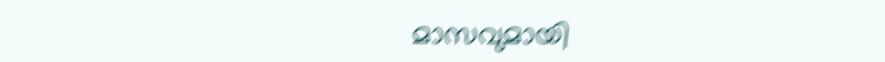മാസവുമായി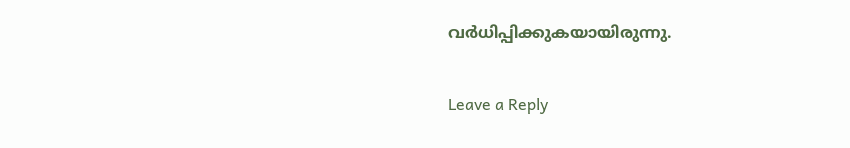വര്‍ധിപ്പിക്കുകയായിരുന്നു.

Leave a Reply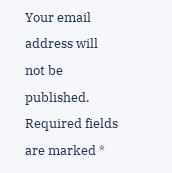Your email address will not be published. Required fields are marked *